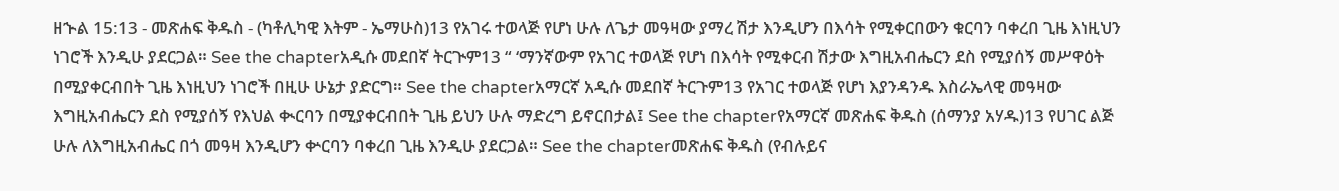ዘኍል 15:13 - መጽሐፍ ቅዱስ - (ካቶሊካዊ እትም - ኤማሁስ)13 የአገሩ ተወላጅ የሆነ ሁሉ ለጌታ መዓዛው ያማረ ሽታ እንዲሆን በእሳት የሚቀርበውን ቁርባን ባቀረበ ጊዜ እነዚህን ነገሮች እንዲሁ ያደርጋል። See the chapterአዲሱ መደበኛ ትርጒም13 “ ‘ማንኛውም የአገር ተወላጅ የሆነ በእሳት የሚቀርብ ሽታው እግዚአብሔርን ደስ የሚያሰኝ መሥዋዕት በሚያቀርብበት ጊዜ እነዚህን ነገሮች በዚሁ ሁኔታ ያድርግ። See the chapterአማርኛ አዲሱ መደበኛ ትርጉም13 የአገር ተወላጅ የሆነ እያንዳንዱ እስራኤላዊ መዓዛው እግዚአብሔርን ደስ የሚያሰኝ የእህል ቊርባን በሚያቀርብበት ጊዜ ይህን ሁሉ ማድረግ ይኖርበታል፤ See the chapterየአማርኛ መጽሐፍ ቅዱስ (ሰማንያ አሃዱ)13 የሀገር ልጅ ሁሉ ለእግዚአብሔር በጎ መዓዛ እንዲሆን ቍርባን ባቀረበ ጊዜ እንዲሁ ያደርጋል። See the chapterመጽሐፍ ቅዱስ (የብሉይና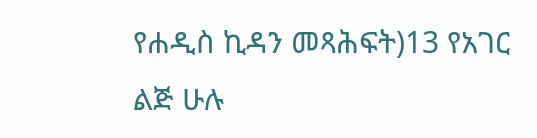የሐዲስ ኪዳን መጻሕፍት)13 የአገር ልጅ ሁሉ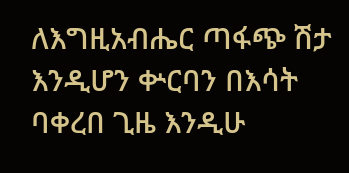ለእግዚአብሔር ጣፋጭ ሽታ እንዲሆን ቍርባን በእሳት ባቀረበ ጊዜ እንዲሁ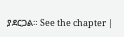ያደርጋል። See the chapter |